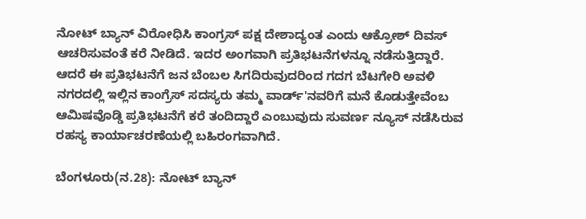ನೋಟ್ ಬ್ಯಾನ್ ವಿರೋಧಿಸಿ ಕಾಂಗ್ರಸ್ ಪಕ್ಷ ದೇಶಾದ್ಯಂತ ಎಂದು ಆಕ್ರೋಶ್ ದಿವಸ್ ಆಚರಿಸುವಂತೆ ಕರೆ ನೀಡಿದೆ. ಇದರ ಅಂಗವಾಗಿ ಪ್ರತಿಭಟನೆಗಳನ್ನೂ ನಡೆಸುತ್ತಿದ್ದಾರೆ. ಆದರೆ ಈ ಪ್ರತಿಭಟನೆಗೆ ಜನ ಬೆಂಬಲ ಸಿಗದಿರುವುದರಿಂದ ಗದಗ ಬೆಟಗೇರಿ ಅವಳಿ ನಗರದಲ್ಲಿ ಇಲ್ಲಿನ ಕಾಂಗ್ರೆಸ್ ಸದಸ್ಯರು ತಮ್ಮ ವಾರ್ಡ್'ನವರಿಗೆ ಮನೆ ಕೊಡುತ್ತೇವೆಂಬ ಆಮಿಷವೊಡ್ಡಿ ಪ್ರತಿಭಟನೆಗೆ ಕರೆ ತಂದಿದ್ದಾರೆ ಎಂಬುವುದು ಸುವರ್ಣ ನ್ಯೂಸ್ ನಡೆಸಿರುವ ರಹಸ್ಯ ಕಾರ್ಯಾಚರಣೆಯಲ್ಲಿ ಬಹಿರಂಗವಾಗಿದೆ.

ಬೆಂಗಳೂರು(ನ.28): ನೋಟ್ ಬ್ಯಾನ್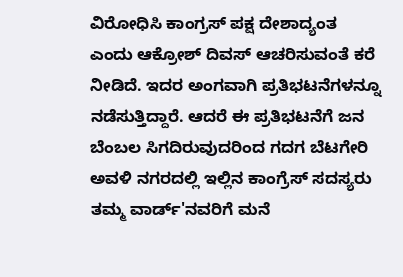ವಿರೋಧಿಸಿ ಕಾಂಗ್ರಸ್ ಪಕ್ಷ ದೇಶಾದ್ಯಂತ ಎಂದು ಆಕ್ರೋಶ್ ದಿವಸ್ ಆಚರಿಸುವಂತೆ ಕರೆ ನೀಡಿದೆ. ಇದರ ಅಂಗವಾಗಿ ಪ್ರತಿಭಟನೆಗಳನ್ನೂ ನಡೆಸುತ್ತಿದ್ದಾರೆ. ಆದರೆ ಈ ಪ್ರತಿಭಟನೆಗೆ ಜನ ಬೆಂಬಲ ಸಿಗದಿರುವುದರಿಂದ ಗದಗ ಬೆಟಗೇರಿ ಅವಳಿ ನಗರದಲ್ಲಿ ಇಲ್ಲಿನ ಕಾಂಗ್ರೆಸ್ ಸದಸ್ಯರು ತಮ್ಮ ವಾರ್ಡ್'ನವರಿಗೆ ಮನೆ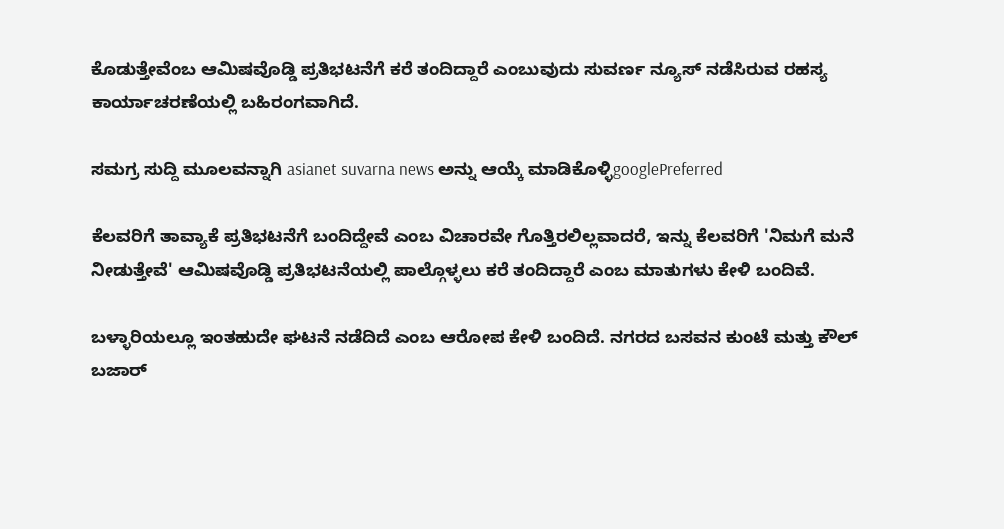ಕೊಡುತ್ತೇವೆಂಬ ಆಮಿಷವೊಡ್ಡಿ ಪ್ರತಿಭಟನೆಗೆ ಕರೆ ತಂದಿದ್ದಾರೆ ಎಂಬುವುದು ಸುವರ್ಣ ನ್ಯೂಸ್ ನಡೆಸಿರುವ ರಹಸ್ಯ ಕಾರ್ಯಾಚರಣೆಯಲ್ಲಿ ಬಹಿರಂಗವಾಗಿದೆ.

ಸಮಗ್ರ ಸುದ್ದಿ ಮೂಲವನ್ನಾಗಿ asianet suvarna news ಅನ್ನು ಆಯ್ಕೆ ಮಾಡಿಕೊಳ್ಳಿgooglePreferred

ಕೆಲವರಿಗೆ ತಾವ್ಯಾಕೆ ಪ್ರತಿಭಟನೆಗೆ ಬಂದಿದ್ದೇವೆ ಎಂಬ ವಿಚಾರವೇ ಗೊತ್ತಿರಲಿಲ್ಲವಾದರೆ, ಇನ್ನು ಕೆಲವರಿಗೆ 'ನಿಮಗೆ ಮನೆ ನೀಡುತ್ತೇವೆ' ಆಮಿಷವೊಡ್ಡಿ ಪ್ರತಿಭಟನೆಯಲ್ಲಿ ಪಾಲ್ಗೊಳ್ಳಲು ಕರೆ ತಂದಿದ್ದಾರೆ ಎಂಬ ಮಾತುಗಳು ಕೇಳಿ ಬಂದಿವೆ.

ಬಳ್ಳಾರಿಯಲ್ಲೂ ಇಂತಹುದೇ ಘಟನೆ ನಡೆದಿದೆ ಎಂಬ ಆರೋಪ ಕೇಳಿ ಬಂದಿದೆ. ನಗರದ ಬಸವನ ಕುಂಟೆ ಮತ್ತು ಕೌಲ್ ಬಜಾರ್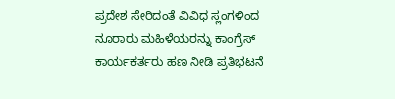ಪ್ರದೇಶ ಸೇರಿದಂತೆ ವಿವಿಧ ಸ್ಲಂಗಳಿಂದ ನೂರಾರು ಮಹಿಳೆಯರನ್ನು ಕಾಂಗ್ರೆಸ್ ಕಾರ್ಯಕರ್ತರು ಹಣ ನೀಡಿ ಪ್ರತಿಭಟನೆ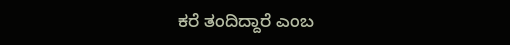ಕರೆ ತಂದಿದ್ದಾರೆ ಎಂಬ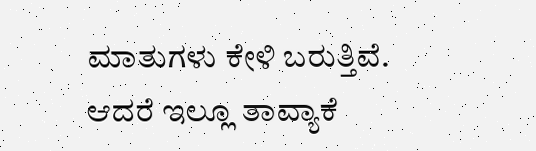ಮಾತುಗಳು ಕೇಳಿ ಬರುತ್ತಿವೆ. ಆದರೆ ಇಲ್ಲೂ ತಾವ್ಯಾಕೆ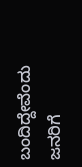ಬಂದಿದ್ದೇವೆಂದು ಜನರಿಗೆ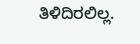ತಿಳಿದಿರಲಿಲ್ಲ.